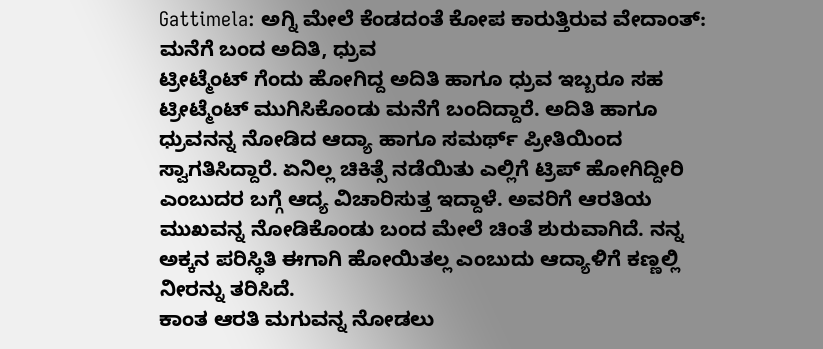Gattimela: ಅಗ್ನಿ ಮೇಲೆ ಕೆಂಡದಂತೆ ಕೋಪ ಕಾರುತ್ತಿರುವ ವೇದಾಂತ್: ಮನೆಗೆ ಬಂದ ಅದಿತಿ, ಧ್ರುವ
ಟ್ರೀಟ್ಮೆಂಟ್ ಗೆಂದು ಹೋಗಿದ್ದ ಅದಿತಿ ಹಾಗೂ ಧ್ರುವ ಇಬ್ಬರೂ ಸಹ ಟ್ರೀಟ್ಮೆಂಟ್ ಮುಗಿಸಿಕೊಂಡು ಮನೆಗೆ ಬಂದಿದ್ದಾರೆ. ಅದಿತಿ ಹಾಗೂ ಧ್ರುವನನ್ನ ನೋಡಿದ ಆದ್ಯಾ ಹಾಗೂ ಸಮರ್ಥ್ ಪ್ರೀತಿಯಿಂದ ಸ್ವಾಗತಿಸಿದ್ದಾರೆ. ಏನಿಲ್ಲ ಚಿಕಿತ್ಸೆ ನಡೆಯಿತು ಎಲ್ಲಿಗೆ ಟ್ರಿಪ್ ಹೋಗಿದ್ದೀರಿ ಎಂಬುದರ ಬಗ್ಗೆ ಆದ್ಯ ವಿಚಾರಿಸುತ್ತ ಇದ್ದಾಳೆ. ಅವರಿಗೆ ಆರತಿಯ ಮುಖವನ್ನ ನೋಡಿಕೊಂಡು ಬಂದ ಮೇಲೆ ಚಿಂತೆ ಶುರುವಾಗಿದೆ. ನನ್ನ ಅಕ್ಕನ ಪರಿಸ್ಥಿತಿ ಈಗಾಗಿ ಹೋಯಿತಲ್ಲ ಎಂಬುದು ಆದ್ಯಾಳಿಗೆ ಕಣ್ಣಲ್ಲಿ ನೀರನ್ನು ತರಿಸಿದೆ.
ಕಾಂತ ಆರತಿ ಮಗುವನ್ನ ನೋಡಲು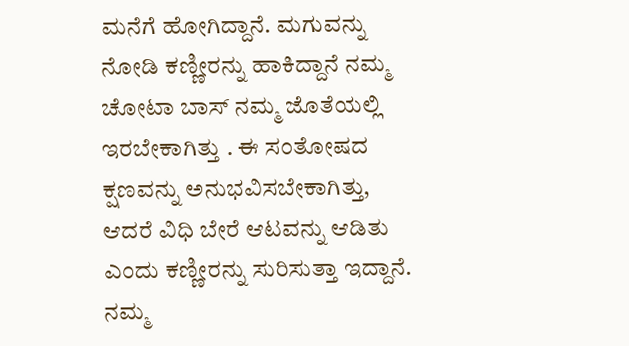ಮನೆಗೆ ಹೋಗಿದ್ದಾನೆ. ಮಗುವನ್ನು ನೋಡಿ ಕಣ್ಣೀರನ್ನು ಹಾಕಿದ್ದಾನೆ ನಮ್ಮ ಚೋಟಾ ಬಾಸ್ ನಮ್ಮ ಜೊತೆಯಲ್ಲಿ ಇರಬೇಕಾಗಿತ್ತು . ಈ ಸಂತೋಷದ ಕ್ಷಣವನ್ನು ಅನುಭವಿಸಬೇಕಾಗಿತ್ತು, ಆದರೆ ವಿಧಿ ಬೇರೆ ಆಟವನ್ನು ಆಡಿತು ಎಂದು ಕಣ್ಣೀರನ್ನು ಸುರಿಸುತ್ತಾ ಇದ್ದಾನೆ. ನಮ್ಮ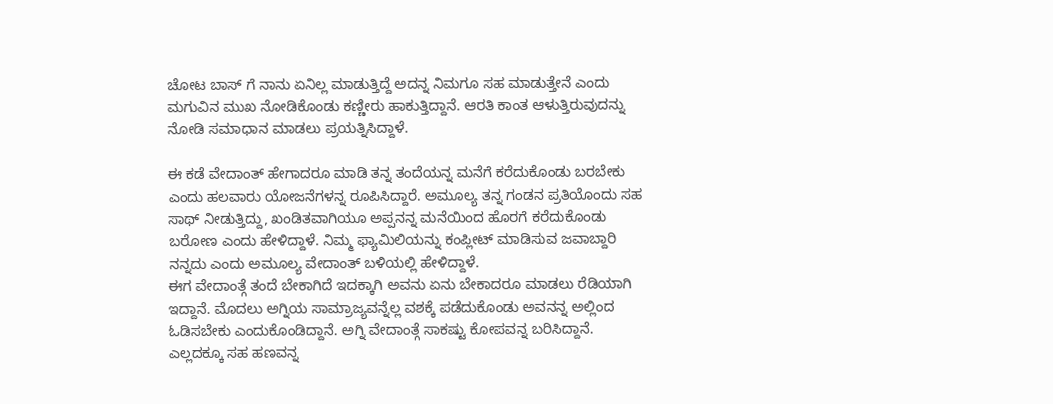ಚೋಟ ಬಾಸ್ ಗೆ ನಾನು ಏನಿಲ್ಲ ಮಾಡುತ್ತಿದ್ದೆ ಅದನ್ನ ನಿಮಗೂ ಸಹ ಮಾಡುತ್ತೇನೆ ಎಂದು ಮಗುವಿನ ಮುಖ ನೋಡಿಕೊಂಡು ಕಣ್ಣೀರು ಹಾಕುತ್ತಿದ್ದಾನೆ. ಆರತಿ ಕಾಂತ ಆಳುತ್ತಿರುವುದನ್ನು ನೋಡಿ ಸಮಾಧಾನ ಮಾಡಲು ಪ್ರಯತ್ನಿಸಿದ್ದಾಳೆ.

ಈ ಕಡೆ ವೇದಾಂತ್ ಹೇಗಾದರೂ ಮಾಡಿ ತನ್ನ ತಂದೆಯನ್ನ ಮನೆಗೆ ಕರೆದುಕೊಂಡು ಬರಬೇಕು ಎಂದು ಹಲವಾರು ಯೋಜನೆಗಳನ್ನ ರೂಪಿಸಿದ್ದಾರೆ. ಅಮೂಲ್ಯ ತನ್ನ ಗಂಡನ ಪ್ರತಿಯೊಂದು ಸಹ ಸಾಥ್ ನೀಡುತ್ತಿದ್ದು, ಖಂಡಿತವಾಗಿಯೂ ಅಪ್ಪನನ್ನ ಮನೆಯಿಂದ ಹೊರಗೆ ಕರೆದುಕೊಂಡು ಬರೋಣ ಎಂದು ಹೇಳಿದ್ದಾಳೆ. ನಿಮ್ಮ ಫ್ಯಾಮಿಲಿಯನ್ನು ಕಂಪ್ಲೀಟ್ ಮಾಡಿಸುವ ಜವಾಬ್ದಾರಿ ನನ್ನದು ಎಂದು ಅಮೂಲ್ಯ ವೇದಾಂತ್ ಬಳಿಯಲ್ಲಿ ಹೇಳಿದ್ದಾಳೆ.
ಈಗ ವೇದಾಂತ್ಗೆ ತಂದೆ ಬೇಕಾಗಿದೆ ಇದಕ್ಕಾಗಿ ಅವನು ಏನು ಬೇಕಾದರೂ ಮಾಡಲು ರೆಡಿಯಾಗಿ ಇದ್ದಾನೆ. ಮೊದಲು ಅಗ್ನಿಯ ಸಾಮ್ರಾಜ್ಯವನ್ನೆಲ್ಲ ವಶಕ್ಕೆ ಪಡೆದುಕೊಂಡು ಅವನನ್ನ ಅಲ್ಲಿಂದ ಓಡಿಸಬೇಕು ಎಂದುಕೊಂಡಿದ್ದಾನೆ. ಅಗ್ನಿ ವೇದಾಂತ್ಗೆ ಸಾಕಷ್ಟು ಕೋಪವನ್ನ ಬರಿಸಿದ್ದಾನೆ. ಎಲ್ಲದಕ್ಕೂ ಸಹ ಹಣವನ್ನ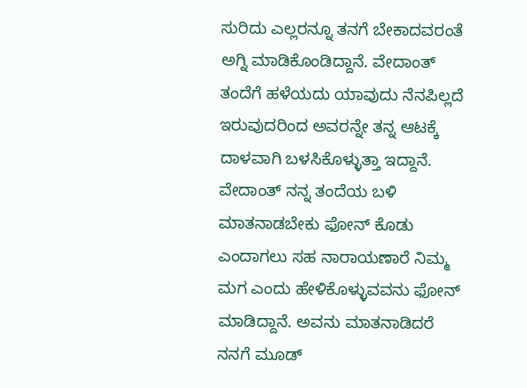ಸುರಿದು ಎಲ್ಲರನ್ನೂ ತನಗೆ ಬೇಕಾದವರಂತೆ ಅಗ್ನಿ ಮಾಡಿಕೊಂಡಿದ್ದಾನೆ. ವೇದಾಂತ್ ತಂದೆಗೆ ಹಳೆಯದು ಯಾವುದು ನೆನಪಿಲ್ಲದೆ ಇರುವುದರಿಂದ ಅವರನ್ನೇ ತನ್ನ ಆಟಕ್ಕೆ ದಾಳವಾಗಿ ಬಳಸಿಕೊಳ್ಳುತ್ತಾ ಇದ್ದಾನೆ.
ವೇದಾಂತ್ ನನ್ನ ತಂದೆಯ ಬಳಿ ಮಾತನಾಡಬೇಕು ಫೋನ್ ಕೊಡು ಎಂದಾಗಲು ಸಹ ನಾರಾಯಣಾರೆ ನಿಮ್ಮ ಮಗ ಎಂದು ಹೇಳಿಕೊಳ್ಳುವವನು ಫೋನ್ ಮಾಡಿದ್ದಾನೆ. ಅವನು ಮಾತನಾಡಿದರೆ ನನಗೆ ಮೂಡ್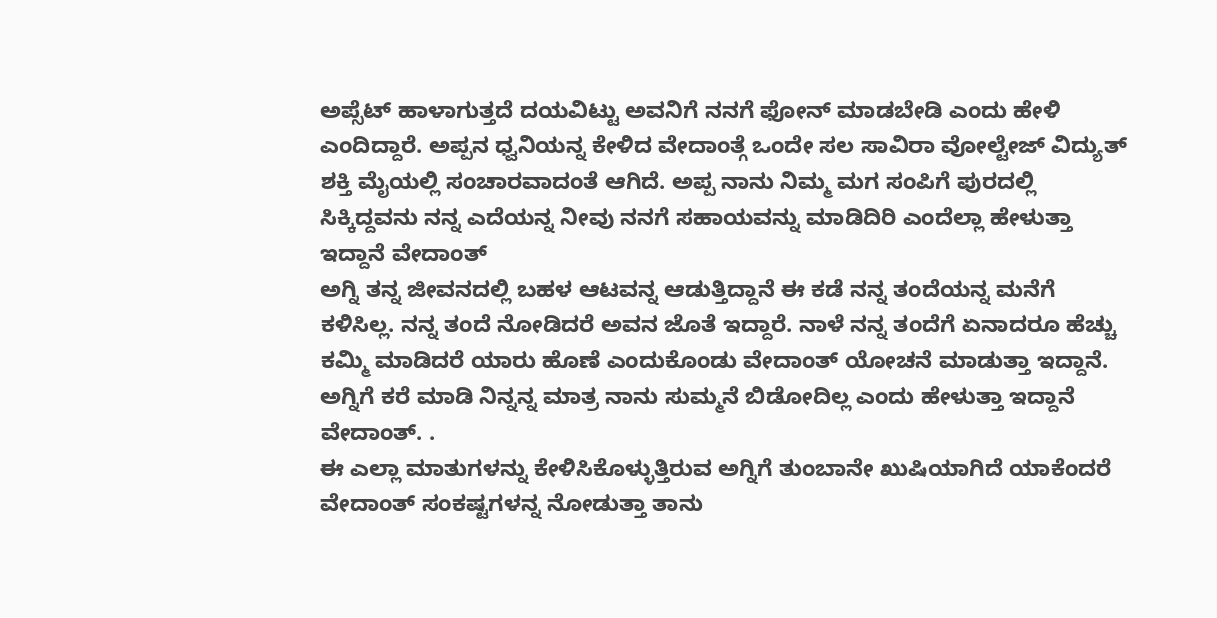ಅಪ್ಸೆಟ್ ಹಾಳಾಗುತ್ತದೆ ದಯವಿಟ್ಟು ಅವನಿಗೆ ನನಗೆ ಫೋನ್ ಮಾಡಬೇಡಿ ಎಂದು ಹೇಳಿ ಎಂದಿದ್ದಾರೆ. ಅಪ್ಪನ ಧ್ವನಿಯನ್ನ ಕೇಳಿದ ವೇದಾಂತ್ಗೆ ಒಂದೇ ಸಲ ಸಾವಿರಾ ವೋಲ್ಟೇಜ್ ವಿದ್ಯುತ್ ಶಕ್ತಿ ಮೈಯಲ್ಲಿ ಸಂಚಾರವಾದಂತೆ ಆಗಿದೆ. ಅಪ್ಪ ನಾನು ನಿಮ್ಮ ಮಗ ಸಂಪಿಗೆ ಪುರದಲ್ಲಿ ಸಿಕ್ಕಿದ್ದವನು ನನ್ನ ಎದೆಯನ್ನ ನೀವು ನನಗೆ ಸಹಾಯವನ್ನು ಮಾಡಿದಿರಿ ಎಂದೆಲ್ಲಾ ಹೇಳುತ್ತಾ ಇದ್ದಾನೆ ವೇದಾಂತ್
ಅಗ್ನಿ ತನ್ನ ಜೀವನದಲ್ಲಿ ಬಹಳ ಆಟವನ್ನ ಆಡುತ್ತಿದ್ದಾನೆ ಈ ಕಡೆ ನನ್ನ ತಂದೆಯನ್ನ ಮನೆಗೆ ಕಳಿಸಿಲ್ಲ. ನನ್ನ ತಂದೆ ನೋಡಿದರೆ ಅವನ ಜೊತೆ ಇದ್ದಾರೆ. ನಾಳೆ ನನ್ನ ತಂದೆಗೆ ಏನಾದರೂ ಹೆಚ್ಚು ಕಮ್ಮಿ ಮಾಡಿದರೆ ಯಾರು ಹೊಣೆ ಎಂದುಕೊಂಡು ವೇದಾಂತ್ ಯೋಚನೆ ಮಾಡುತ್ತಾ ಇದ್ದಾನೆ. ಅಗ್ನಿಗೆ ಕರೆ ಮಾಡಿ ನಿನ್ನನ್ನ ಮಾತ್ರ ನಾನು ಸುಮ್ಮನೆ ಬಿಡೋದಿಲ್ಲ ಎಂದು ಹೇಳುತ್ತಾ ಇದ್ದಾನೆ ವೇದಾಂತ್. .
ಈ ಎಲ್ಲಾ ಮಾತುಗಳನ್ನು ಕೇಳಿಸಿಕೊಳ್ಳುತ್ತಿರುವ ಅಗ್ನಿಗೆ ತುಂಬಾನೇ ಖುಷಿಯಾಗಿದೆ ಯಾಕೆಂದರೆ ವೇದಾಂತ್ ಸಂಕಷ್ಟಗಳನ್ನ ನೋಡುತ್ತಾ ತಾನು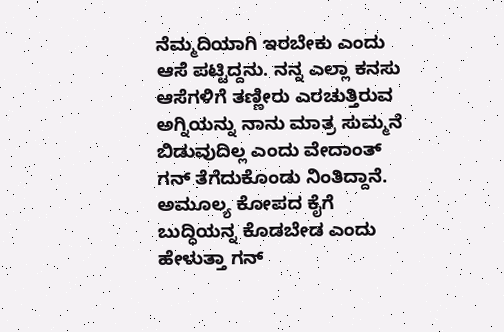ನೆಮ್ಮದಿಯಾಗಿ ಇರಬೇಕು ಎಂದು ಆಸೆ ಪಟ್ಟಿದ್ದನು. ನನ್ನ ಎಲ್ಲಾ ಕನಸು ಆಸೆಗಳಿಗೆ ತಣ್ಣೀರು ಎರಚುತ್ತಿರುವ ಅಗ್ನಿಯನ್ನು ನಾನು ಮಾತ್ರ ಸುಮ್ಮನೆ ಬಿಡುವುದಿಲ್ಲ ಎಂದು ವೇದಾಂತ್ ಗನ್ ತೆಗೆದುಕೊಂಡು ನಿಂತಿದ್ದಾನೆ. ಅಮೂಲ್ಯ ಕೋಪದ ಕೈಗೆ ಬುದ್ಧಿಯನ್ನ ಕೊಡಬೇಡ ಎಂದು ಹೇಳುತ್ತಾ ಗನ್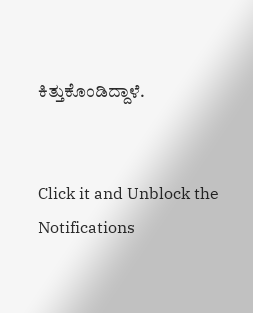ಕಿತ್ತುಕೊಂಡಿದ್ದಾಳೆ.


Click it and Unblock the Notifications